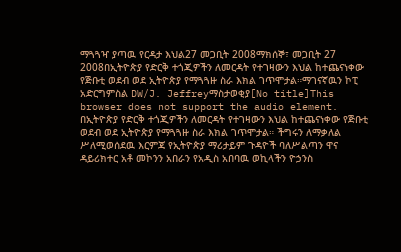ማጓጓዣ ያጣዉ የርዳታ እህል27 መጋቢት 2008ማክሰኞ፣ መጋቢት 27 2008በኢትዮጵያ የድርቅ ተጎጂዎችን ለመርዳት የተገዛውን እህል ከተጨናነቀው የጅቡቲ ወደብ ወደ ኢትዮጵያ የማጓጓዙ ስራ እክል ገጥሞታል።ማገናኛዉን ኮፒ አድርግምስል DW/J. Jeffreyማስታወቂያ[No title]This browser does not support the audio element. በኢትዮጵያ የድርቅ ተጎጂዎችን ለመርዳት የተገዛውን እህል ከተጨናነቀው የጅቡቲ ወደብ ወደ ኢትዮጵያ የማጓጓዙ ስራ እክል ገጥሞታል። ችግሩን ለማቃለል ሥለሚወሰደዉ እርምጃ የኢትዮጵያ ማሪታይም ጉዳዮች ባለሥልጣን ዋና ዳይሪክተር አቶ መኮንን አበራን የአዲስ አበባዉ ወኪላችን ዮኃንስ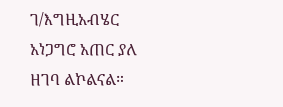ገ/እግዚአብሄር አነጋግሮ አጠር ያለ ዘገባ ልኮልናል።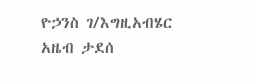ዮኃንስ ገ/እግዚአብሄር አዜብ ታደሰ